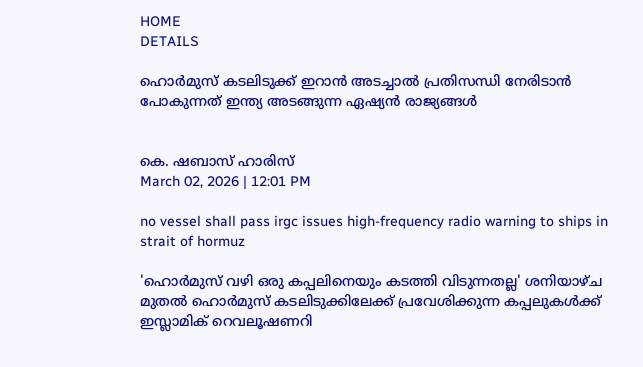HOME
DETAILS

ഹൊര്‍മുസ് കടലിടുക്ക് ഇറാന്‍ അടച്ചാല്‍ പ്രതിസന്ധി നേരിടാന്‍ പോകുന്നത് ഇന്ത്യ അടങ്ങുന്ന ഏഷ്യന്‍ രാജ്യങ്ങള്‍


കെ. ഷബാസ് ഹാരിസ്
March 02, 2026 | 12:01 PM

no vessel shall pass irgc issues high-frequency radio warning to ships in strait of hormuz

'ഹൊര്‍മുസ് വഴി ഒരു കപ്പലിനെയും കടത്തി വിടുന്നതല്ല' ശനിയാഴ്ച മുതല്‍ ഹൊര്‍മുസ് കടലിടുക്കിലേക്ക് പ്രവേശിക്കുന്ന കപ്പലുകള്‍ക്ക് ഇസ്ലാമിക് റെവലൂഷണറി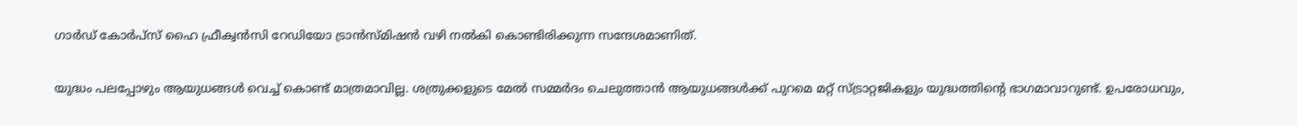ഗാര്‍ഡ് കോര്‍പ്‌സ് ഹൈ ഫ്രീക്വന്‍സി റേഡിയോ ട്രാന്‍സ്മിഷന്‍ വഴി നല്‍കി കൊണ്ടിരിക്കുന്ന സന്ദേശമാണിത്.

യുദ്ധം പലപ്പോഴും ആയുധങ്ങള്‍ വെച്ച് കൊണ്ട് മാത്രമാവില്ല. ശത്രുക്കളുടെ മേല്‍ സമ്മര്‍ദം ചെലുത്താന്‍ ആയുധങ്ങള്‍ക്ക് പുറമെ മറ്റ് സ്ട്രാറ്റജികളും യുദ്ധത്തിന്റെ ഭാഗമാവാറുണ്ട്. ഉപരോധവും,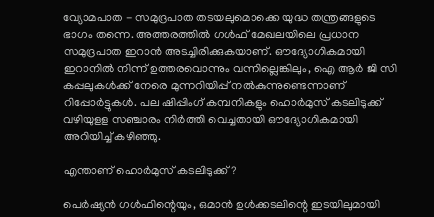വ്യോമപാത - സമുദ്രപാത തടയലുമൊക്കെ യുദ്ധ തന്ത്രങ്ങളുടെ ഭാഗം തന്നെ. അത്തരത്തില്‍ ഗള്‍ഫ് മേഖലയിലെ പ്രധാന സമുദ്രപാത ഇറാന്‍ അടച്ചിരിക്കുകയാണ്. ഔദ്യോഗികമായി ഇറാനില്‍ നിന്ന് ഉത്തരവൊന്നും വന്നില്ലെങ്കിലും, ഐ ആര്‍ ജി സി കപ്പലുകള്‍ക്ക് നേരെ മുന്നറിയിപ്പ് നല്‍കുന്നുണ്ടെന്നാണ് റിപ്പോര്‍ട്ടുകള്‍. പല ഷിപ്പിംഗ് കമ്പനികളും ഹൊര്‍മുസ് കടലിടുക്ക് വഴിയുളള സഞ്ചാരം നിര്‍ത്തി വെച്ചതായി ഔദ്യോഗികമായി അറിയിച്ച് കഴിഞ്ഞു.

എന്താണ് ഹൊര്‍മുസ് കടലിടുക്ക്?

പെര്‍ഷ്യന്‍ ഗള്‍ഫിന്റെയും, ഒമാന്‍ ഉള്‍ക്കടലിന്റെ ഇടയിലുമായി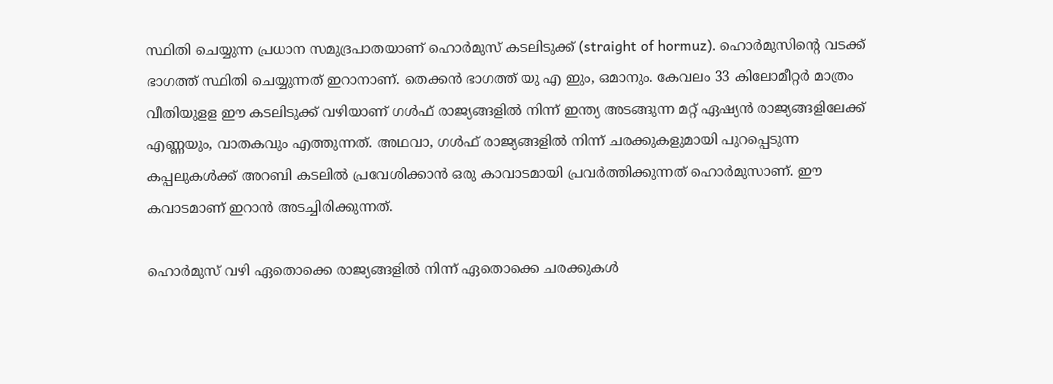സ്ഥിതി ചെയ്യുന്ന പ്രധാന സമുദ്രപാതയാണ് ഹൊര്‍മുസ് കടലിടുക്ക് (straight of hormuz). ഹൊര്‍മുസിന്റെ വടക്ക് ഭാഗത്ത് സ്ഥിതി ചെയ്യുന്നത് ഇറാനാണ്. തെക്കന്‍ ഭാഗത്ത് യു എ ഇും, ഒമാനും. കേവലം 33 കിലോമീറ്റര്‍ മാത്രം വീതിയുളള ഈ കടലിടുക്ക് വഴിയാണ് ഗള്‍ഫ് രാജ്യങ്ങളില്‍ നിന്ന് ഇന്ത്യ അടങ്ങുന്ന മറ്റ് ഏഷ്യന്‍ രാജ്യങ്ങളിലേക്ക് എണ്ണയും, വാതകവും എത്തുന്നത്. അഥവാ, ഗള്‍ഫ് രാജ്യങ്ങളില്‍ നിന്ന് ചരക്കുകളുമായി പുറപ്പെടുന്ന കപ്പലുകള്‍ക്ക് അറബി കടലില്‍ പ്രവേശിക്കാന്‍ ഒരു കാവാടമായി പ്രവര്‍ത്തിക്കുന്നത് ഹൊര്‍മുസാണ്. ഈ കവാടമാണ് ഇറാന്‍ അടച്ചിരിക്കുന്നത്.

ഹൊര്‍മുസ് വഴി ഏതൊക്കെ രാജ്യങ്ങളില്‍ നിന്ന് ഏതൊക്കെ ചരക്കുകള്‍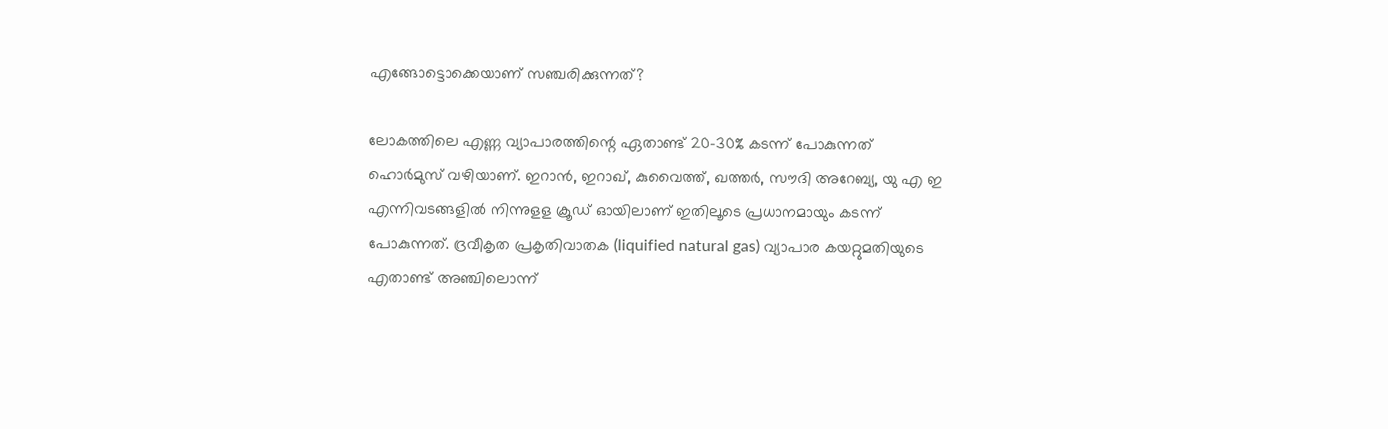എങ്ങോട്ടൊക്കെയാണ് സഞ്ചരിക്കുന്നത്?

ലോകത്തിലെ എണ്ണ വ്യാപാരത്തിന്റെ ഏതാണ്ട് 20-30% കടന്ന് പോകുന്നത് ഹൊര്‍മുസ് വഴിയാണ്. ഇറാന്‍, ഇറാഖ്, കുവൈത്ത്, ഖത്തര്‍, സൗദി അറേബ്യ, യു എ ഇ എന്നിവടങ്ങളില്‍ നിന്നുളള ക്രൂഡ് ഓയിലാണ് ഇതിലൂടെ പ്രധാനമായും കടന്ന് പോകുന്നത്. ദ്രവീകൃത പ്രകൃതിവാതക (liquified natural gas) വ്യാപാര കയറ്റുമതിയുടെ എതാണ്ട് അഞ്ചിലൊന്ന്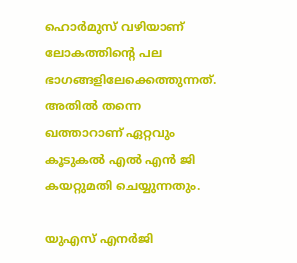ഹൊര്‍മുസ് വഴിയാണ് ലോകത്തിന്റെ പല ഭാഗങ്ങളിലേക്കെത്തുന്നത്. അതില്‍ തന്നെ ഖത്താറാണ് ഏറ്റവും കൂടുകല്‍ എല്‍ എന്‍ ജി കയറ്റുമതി ചെയ്യുന്നതും.

യുഎസ് എനര്‍ജി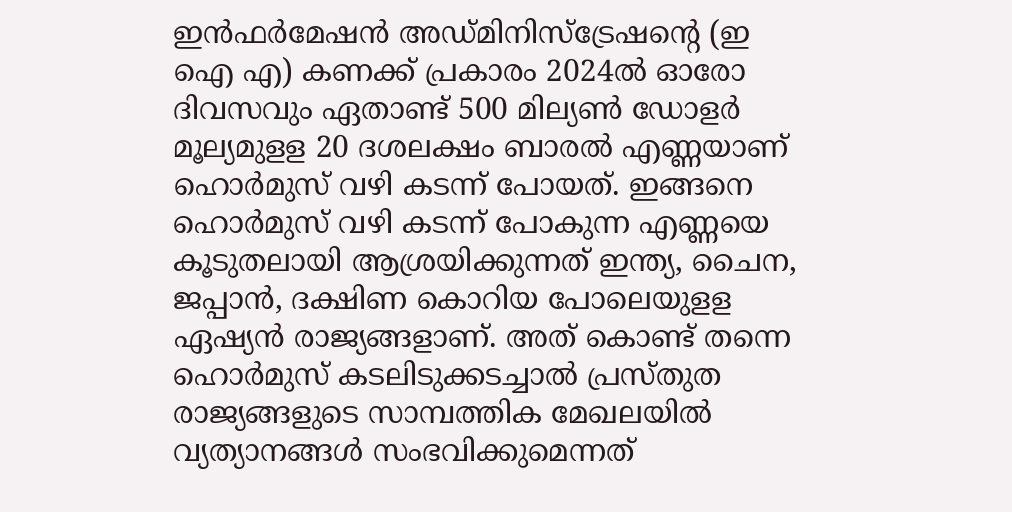ഇന്‍ഫര്‍മേഷന്‍ അഡ്മിനിസ്‌ട്രേഷന്റെ (ഇ ഐ എ) കണക്ക് പ്രകാരം 2024ല്‍ ഓരോ ദിവസവും ഏതാണ്ട് 500 മില്യണ്‍ ഡോളര്‍ മൂല്യമുളള 20 ദശലക്ഷം ബാരല്‍ എണ്ണയാണ് ഹൊര്‍മുസ് വഴി കടന്ന് പോയത്. ഇങ്ങനെ ഹൊര്‍മുസ് വഴി കടന്ന് പോകുന്ന എണ്ണയെ കൂടുതലായി ആശ്രയിക്കുന്നത് ഇന്ത്യ, ചൈന, ജപ്പാന്‍, ദക്ഷിണ കൊറിയ പോലെയുളള ഏഷ്യന്‍ രാജ്യങ്ങളാണ്. അത് കൊണ്ട് തന്നെ ഹൊര്‍മുസ് കടലിടുക്കടച്ചാല്‍ പ്രസ്തുത രാജ്യങ്ങളുടെ സാമ്പത്തിക മേഖലയില്‍ വ്യത്യാനങ്ങള്‍ സംഭവിക്കുമെന്നത്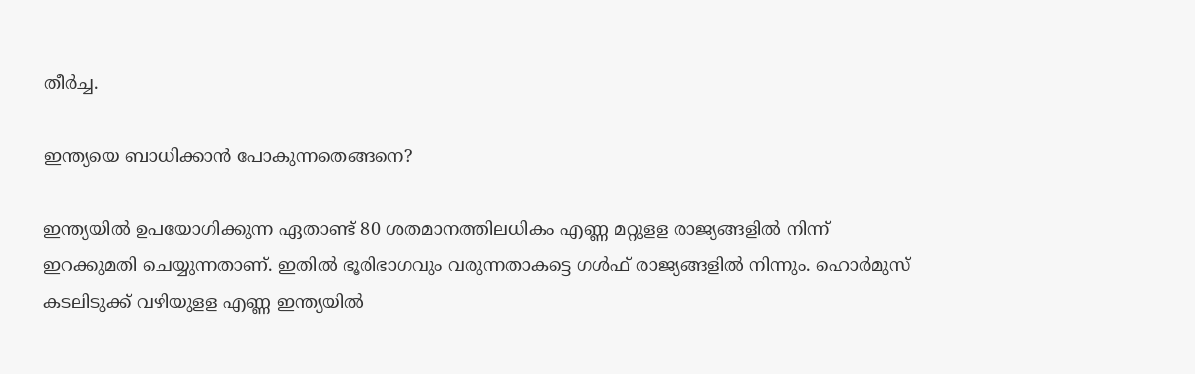തീര്‍ച്ച.

ഇന്ത്യയെ ബാധിക്കാന്‍ പോകുന്നതെങ്ങനെ?

ഇന്ത്യയില്‍ ഉപയോഗിക്കുന്ന ഏതാണ്ട് 80 ശതമാനത്തിലധികം എണ്ണ മറ്റുളള രാജ്യങ്ങളില്‍ നിന്ന് ഇറക്കുമതി ചെയ്യുന്നതാണ്. ഇതില്‍ ഭൂരിഭാഗവും വരുന്നതാകട്ടെ ഗള്‍ഫ് രാജ്യങ്ങളില്‍ നിന്നും. ഹൊര്‍മുസ് കടലിടുക്ക് വഴിയുളള എണ്ണ ഇന്ത്യയില്‍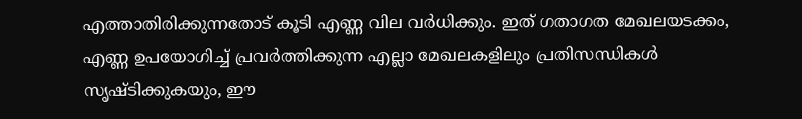എത്താതിരിക്കുന്നതോട് കൂടി എണ്ണ വില വര്‍ധിക്കും. ഇത് ഗതാഗത മേഖലയടക്കം, എണ്ണ ഉപയോഗിച്ച് പ്രവര്‍ത്തിക്കുന്ന എല്ലാ മേഖലകളിലും പ്രതിസന്ധികള്‍ സൃഷ്ടിക്കുകയും, ഈ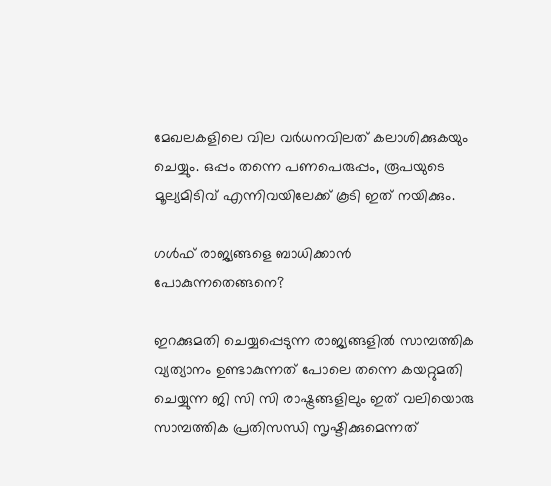മേഖലകളിലെ വില വര്‍ധനവിലത് കലാശിക്കുകയും ചെയ്യും. ഒപ്പം തന്നെ പണപെരുപ്പം, രൂപയുടെ മൂല്യമിടിവ് എന്നിവയിലേക്ക് കൂടി ഇത് നയിക്കും.

ഗള്‍ഫ് രാജ്യങ്ങളെ ബാധിക്കാന്‍ പോകുന്നതെങ്ങനെ?

ഇറക്കുമതി ചെയ്യപ്പെടുന്ന രാജ്യങ്ങളില്‍ സാമ്പത്തിക വ്യത്യാനം ഉണ്ടാകുന്നത് പോലെ തന്നെ കയറ്റുമതി ചെയ്യുന്ന ജി സി സി രാഷ്ട്രങ്ങളിലും ഇത് വലിയൊരു സാമ്പത്തിക പ്രതിസന്ധി സൃഷ്ടിക്കുമെന്നത്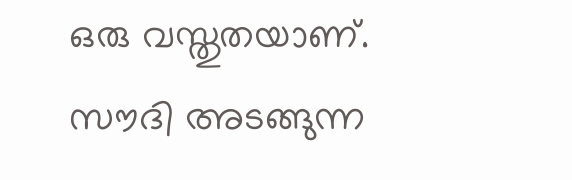ഒരു വസ്തുതയാണ്. സൗദി അടങ്ങുന്ന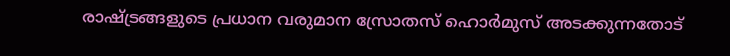രാഷ്ട്രങ്ങളുടെ പ്രധാന വരുമാന സ്രോതസ് ഹൊര്‍മുസ് അടക്കുന്നതോട്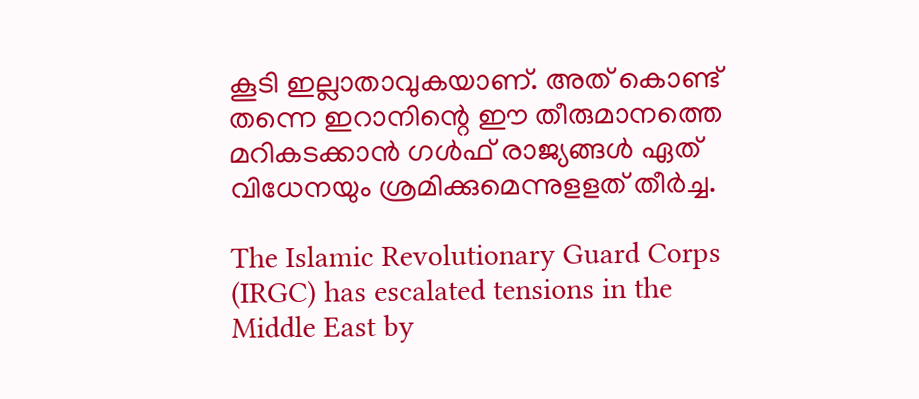കൂടി ഇല്ലാതാവുകയാണ്. അത് കൊണ്ട് തന്നെ ഇറാനിന്റെ ഈ തീരുമാനത്തെ മറികടക്കാന്‍ ഗള്‍ഫ് രാജ്യങ്ങള്‍ ഏത് വിധേനയും ശ്രമിക്കുമെന്നുളളത് തീര്‍ച്ച.

The Islamic Revolutionary Guard Corps (IRGC) has escalated tensions in the Middle East by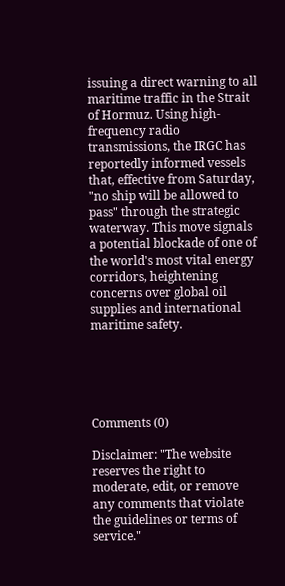issuing a direct warning to all maritime traffic in the Strait of Hormuz. Using high-frequency radio transmissions, the IRGC has reportedly informed vessels that, effective from Saturday, "no ship will be allowed to pass" through the strategic waterway. This move signals a potential blockade of one of the world's most vital energy corridors, heightening concerns over global oil supplies and international maritime safety.





Comments (0)

Disclaimer: "The website reserves the right to moderate, edit, or remove any comments that violate the guidelines or terms of service."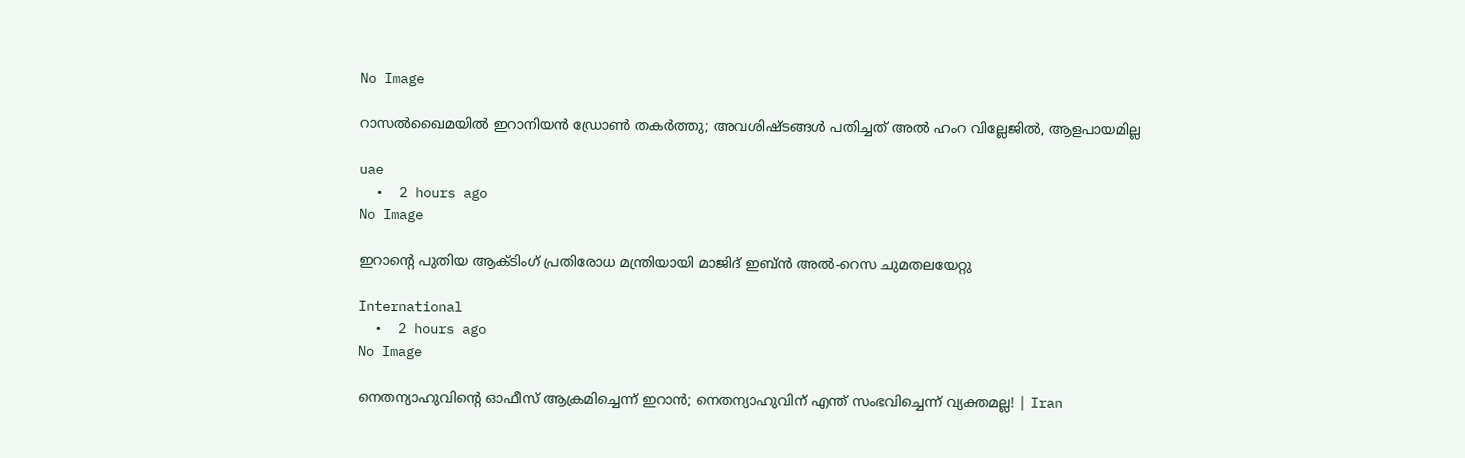No Image

റാസൽഖൈമയിൽ ഇറാനിയൻ ഡ്രോൺ തകർത്തു; അവശിഷ്ടങ്ങൾ പതിച്ചത് അൽ ഹംറ വില്ലേജിൽ, ആളപായമില്ല

uae
  •  2 hours ago
No Image

ഇറാന്റെ പുതിയ ആക്ടിംഗ് പ്രതിരോധ മന്ത്രിയായി മാജിദ് ഇബ്ൻ അൽ-റെസ ചുമതലയേറ്റു

International
  •  2 hours ago
No Image

നെതന്യാഹുവിന്റെ ഓഫീസ് ആക്രമിച്ചെന്ന് ഇറാൻ; നെതന്യാഹുവിന് എന്ത് സംഭവിച്ചെന്ന് വ്യക്തമല്ല! | Iran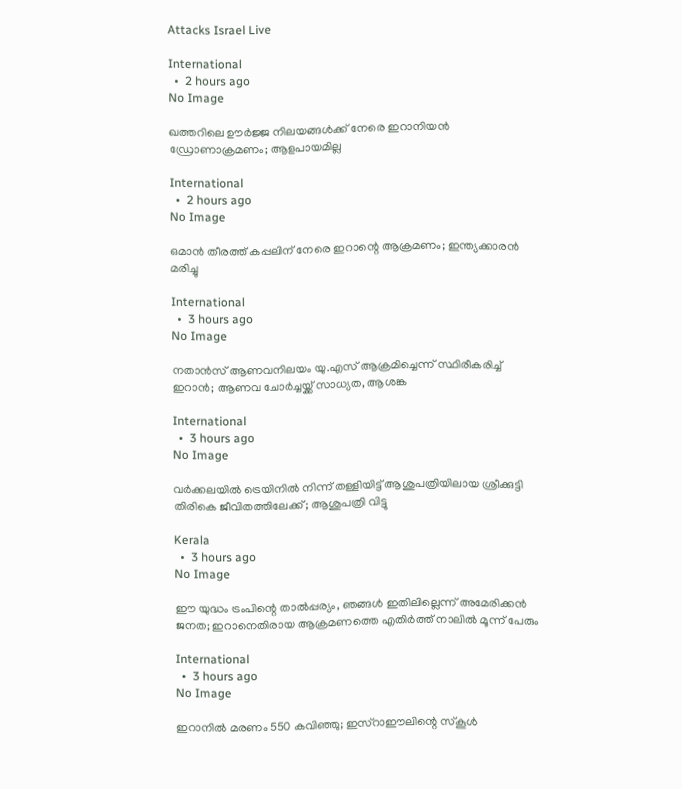Attacks Israel Live

International
  •  2 hours ago
No Image

ഖത്തറിലെ ഊർജ്ജ നിലയങ്ങൾക്ക് നേരെ ഇറാനിയൻ ഡ്രോണാക്രമണം; ആളപായമില്ല

International
  •  2 hours ago
No Image

ഒമാന്‍ തീരത്ത് കപ്പലിന് നേരെ ഇറാന്റെ ആക്രമണം; ഇന്ത്യക്കാരന്‍ മരിച്ചു

International
  •  3 hours ago
No Image

നതാന്‍സ് ആണവനിലയം യു.എസ് ആക്രമിച്ചെന്ന് സ്ഥിരീകരിച്ച് ഇറാന്‍; ആണവ ചോര്‍ച്ചയ്ക്ക് സാധ്യത, ആശങ്ക

International
  •  3 hours ago
No Image

വര്‍ക്കലയില്‍ ട്രെയിനില്‍ നിന്ന് തള്ളിയിട്ട് ആശുപത്രിയിലായ ശ്രീക്കുട്ടി തിരികെ ജീവിതത്തിലേക്ക്; ആശുപത്രി വിട്ടു

Kerala
  •  3 hours ago
No Image

ഈ യുദ്ധം ട്രംപിന്റെ താൽപ്പര്യം, ഞങ്ങൾ ഇതിലില്ലെന്ന് അമേരിക്കൻ ജനത; ഇറാനെതിരായ ആക്രമണത്തെ എതിർത്ത് നാലിൽ മൂന്ന് പേരും

International
  •  3 hours ago
No Image

ഇറാനില്‍ മരണം 550 കവിഞ്ഞു; ഇസ്‌റാഈലിന്റെ സ്‌കൂള്‍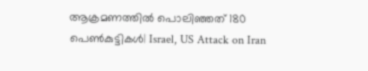ആക്രമണത്തില്‍ പൊലിഞ്ഞത് 180 പെണ്‍കുട്ടികള്‍| Israel, US Attack on Iran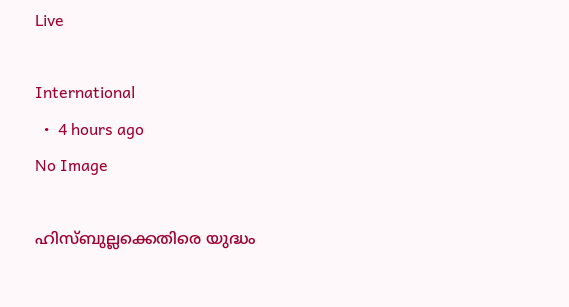Live

International
  •  4 hours ago
No Image

ഹിസ്ബുല്ലക്കെതിരെ യുദ്ധം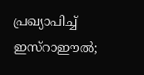പ്രഖ്യാപിച്ച് ഇസ്‌റാഈല്‍;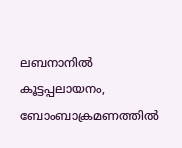ലബനാനില്‍ കൂട്ടപ്പലായനം, ബോംബാക്രമണത്തില്‍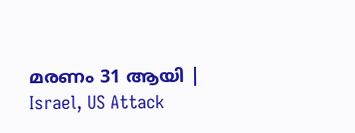മരണം 31 ആയി | Israel, US Attack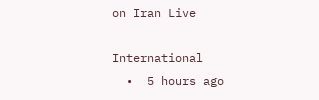on Iran Live

International
  •  5 hours ago